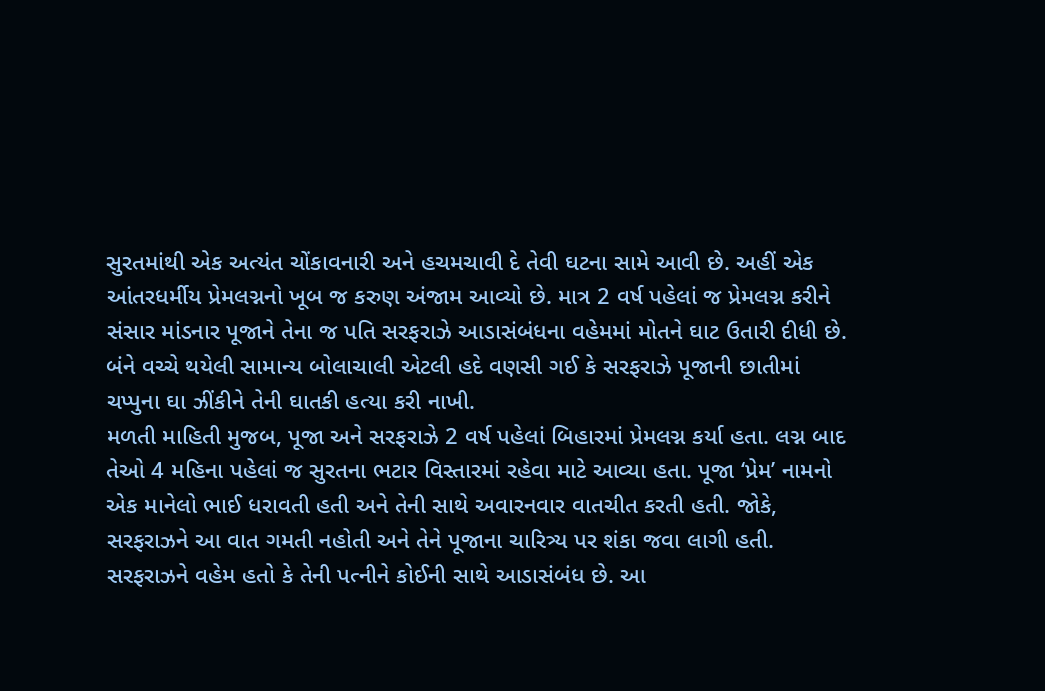સુરતમાંથી એક અત્યંત ચોંકાવનારી અને હચમચાવી દે તેવી ઘટના સામે આવી છે. અહીં એક આંતરધર્મીય પ્રેમલગ્નનો ખૂબ જ કરુણ અંજામ આવ્યો છે. માત્ર 2 વર્ષ પહેલાં જ પ્રેમલગ્ન કરીને સંસાર માંડનાર પૂજાને તેના જ પતિ સરફરાઝે આડાસંબંધના વહેમમાં મોતને ઘાટ ઉતારી દીધી છે. બંને વચ્ચે થયેલી સામાન્ય બોલાચાલી એટલી હદે વણસી ગઈ કે સરફરાઝે પૂજાની છાતીમાં ચપ્પુના ઘા ઝીંકીને તેની ઘાતકી હત્યા કરી નાખી.
મળતી માહિતી મુજબ, પૂજા અને સરફરાઝે 2 વર્ષ પહેલાં બિહારમાં પ્રેમલગ્ન કર્યા હતા. લગ્ન બાદ તેઓ 4 મહિના પહેલાં જ સુરતના ભટાર વિસ્તારમાં રહેવા માટે આવ્યા હતા. પૂજા ‘પ્રેમ’ નામનો એક માનેલો ભાઈ ધરાવતી હતી અને તેની સાથે અવારનવાર વાતચીત કરતી હતી. જોકે, સરફરાઝને આ વાત ગમતી નહોતી અને તેને પૂજાના ચારિત્ર્ય પર શંકા જવા લાગી હતી. સરફરાઝને વહેમ હતો કે તેની પત્નીને કોઈની સાથે આડાસંબંધ છે. આ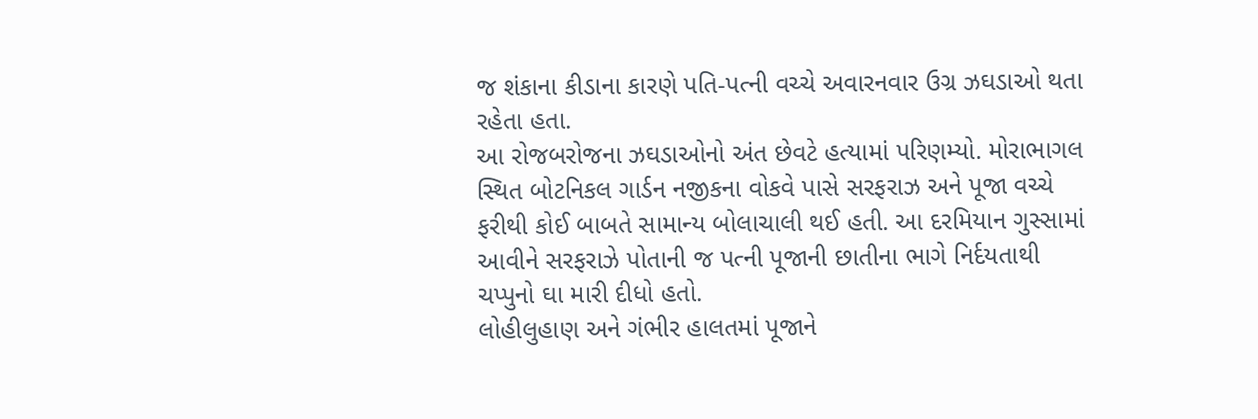જ શંકાના કીડાના કારણે પતિ-પત્ની વચ્ચે અવારનવાર ઉગ્ર ઝઘડાઓ થતા રહેતા હતા.
આ રોજબરોજના ઝઘડાઓનો અંત છેવટે હત્યામાં પરિણમ્યો. મોરાભાગલ સ્થિત બોટનિકલ ગાર્ડન નજીકના વોકવે પાસે સરફરાઝ અને પૂજા વચ્ચે ફરીથી કોઈ બાબતે સામાન્ય બોલાચાલી થઈ હતી. આ દરમિયાન ગુસ્સામાં આવીને સરફરાઝે પોતાની જ પત્ની પૂજાની છાતીના ભાગે નિર્દયતાથી ચપ્પુનો ઘા મારી દીધો હતો.
લોહીલુહાણ અને ગંભીર હાલતમાં પૂજાને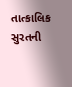તાત્કાલિક સુરતની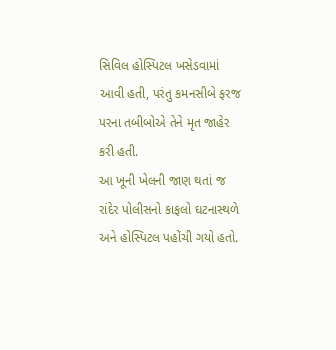સિવિલ હોસ્પિટલ ખસેડવામાં આવી હતી, પરંતુ કમનસીબે ફરજ પરના તબીબોએ તેને મૃત જાહેર કરી હતી.
આ ખૂની ખેલની જાણ થતાં જ રાંદેર પોલીસનો કાફલો ઘટનાસ્થળે અને હોસ્પિટલ પહોંચી ગયો હતો.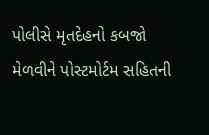પોલીસે મૃતદેહનો કબજો મેળવીને પોસ્ટમોર્ટમ સહિતની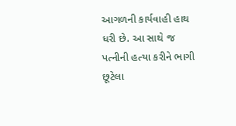આગળની કાર્યવાહી હાથ ધરી છે. આ સાથે જ પત્નીની હત્યા કરીને ભાગી છૂટેલા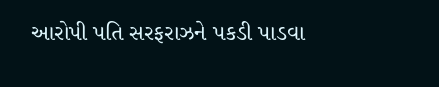આરોપી પતિ સરફરાઝને પકડી પાડવા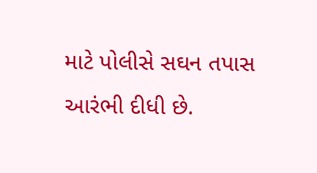માટે પોલીસે સઘન તપાસ આરંભી દીધી છે.